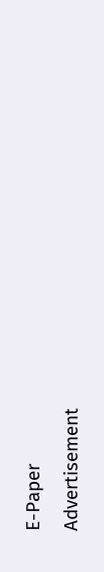E-Paper
Advertisement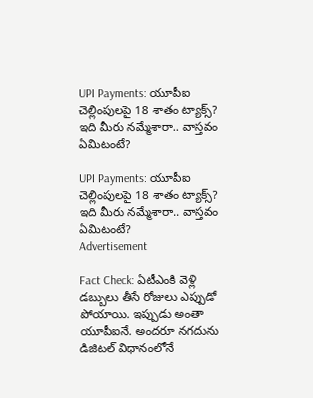UPI Payments: యూపీఐ చెల్లింపులపై 18 శాతం ట్యాక్స్? ఇది మీరు నమ్మేశారా.. వాస్తవం ఏమిటంటే?

UPI Payments: యూపీఐ చెల్లింపులపై 18 శాతం ట్యాక్స్? ఇది మీరు నమ్మేశారా.. వాస్తవం ఏమిటంటే?
Advertisement

Fact Check: ఏటీఎంకి వెళ్లి డబ్బులు తీసే రోజులు ఎప్పుడో పోయాయి. ఇప్పుడు అంతా యూపీఐనే. అందరూ నగదును డిజిటల్‌ విధానంలోనే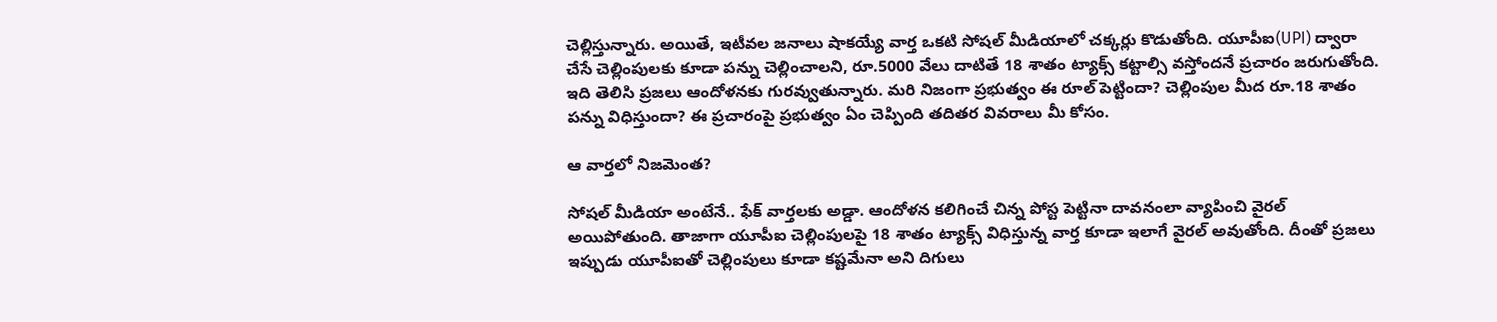చెల్లిస్తున్నారు. అయితే, ఇటీవల జనాలు షాకయ్యే వార్త ఒకటి సోషల్ మీడియాలో చక్కర్లు కొడుతోంది. యూపీఐ(UPI) ద్వారా చేసే చెల్లింపులకు కూడా పన్ను చెల్లించాలని, రూ.5000 వేలు దాటితే 18 శాతం ట్యాక్స్ కట్టాల్సి వస్తోందనే ప్రచారం జరుగుతోంది. ఇది తెలిసి ప్రజలు ఆందోళనకు గురవ్వుతున్నారు. మరి నిజంగా ప్రభుత్వం ఈ రూల్ పెట్టిందా? చెల్లింపుల మీద రూ.18 శాతం పన్ను విధిస్తుందా? ఈ ప్రచారంపై ప్రభుత్వం ఏం చెప్పింది తదితర వివరాలు మీ కోసం.

ఆ వార్తలో నిజమెంత?

సోషల్ మీడియా అంటేనే.. ఫేక్ వార్తలకు అడ్డా. ఆందోళన కలిగించే చిన్న పోస్ట పెట్టినా దావనంలా వ్యాపించి వైరల్ అయిపోతుంది. తాజాగా యూపీఐ చెల్లింపులపై 18 శాతం ట్యాక్స్ విధిస్తున్న వార్త కూడా ఇలాగే వైరల్ అవుతోంది. దీంతో ప్రజలు ఇప్పుడు యూపీఐతో చెల్లింపులు కూడా కష్టమేనా అని దిగులు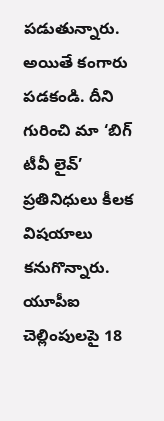పడుతున్నారు. అయితే కంగారు పడకండి. దీని గురించి మా ‘బిగ్ టీవీ లైవ్’ ప్రతినిధులు కీలక విషయాలు కనుగొన్నారు. యూపీఐ చెల్లింపులపై 18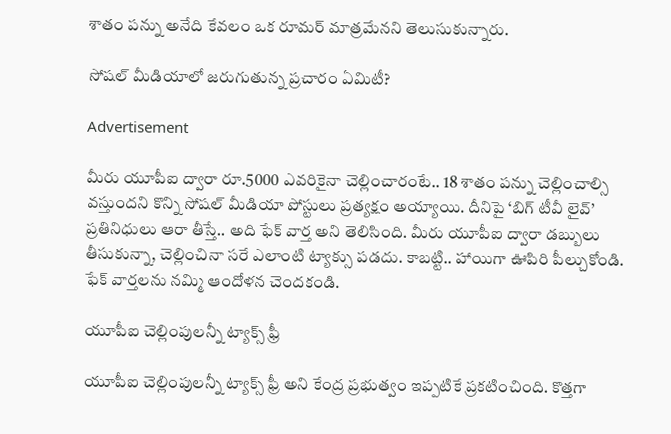శాతం పన్ను అనేది కేవలం ఒక రూమర్ మాత్రమేనని తెలుసుకున్నారు.

సోషల్ మీడియాలో జరుగుతున్న ప్రచారం ఏమిటీ?

Advertisement

మీరు యూపీఐ ద్వారా రూ.5000 ఎవరికైనా చెల్లించారంటే.. 18 శాతం పన్ను చెల్లించాల్సి వస్తుందని కొన్ని సోషల్ మీడియా పోస్టులు ప్రత్యక్షం అయ్యాయి. దీనిపై ‘బిగ్ టీవీ లైవ్’ ప్రతినిధులు ఆరా తీస్తే.. అది ఫేక్ వార్త అని తెలిసింది. మీరు యూపీఐ ద్వారా డబ్బులు తీసుకున్నా, చెల్లించినా సరే ఎలాంటి ట్యాక్సు పడదు. కాబట్టి.. హాయిగా ఊపిరి పీల్చుకోండి. ఫేక్ వార్తలను నమ్మి ఆందోళన చెందకండి.

యూపీఐ చెల్లింపులన్నీ ట్యాక్స్ ఫ్రీ

యూపీఐ చెల్లింపులన్నీ ట్యాక్స్ ఫ్రీ అని కేంద్ర ప్రభుత్వం ఇప్పటికే ప్రకటించింది. కొత్తగా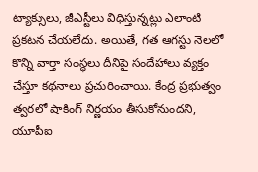ట్యాక్సులు, జీఎస్టీలు విధిస్తున్నట్లు ఎలాంటి ప్రకటన చేయలేదు. అయితే, గత ఆగస్టు నెలలో కొన్ని వార్తా సంస్థలు దీనిపై సందేహాలు వ్యక్తం చేస్తూ కథనాలు ప్రచురించాయి. కేంద్ర ప్రభుత్వం త్వరలో షాకింగ్ నిర్ణయం తీసుకోనుందని, యూపీఐ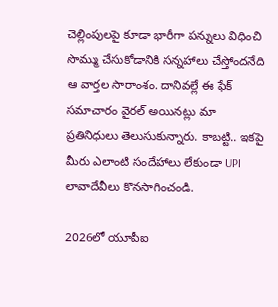చెల్లింపులపై కూడా భారీగా పన్నులు విధించి సొమ్ము చేసుకోడానికి సన్నహాలు చేస్తోందనేది ఆ వార్తల సారాంశం. దానివల్లే ఈ ఫేక్ సమాచారం వైరల్ అయినట్లు మా ప్రతినిధులు తెలుసుకున్నారు. కాబట్టి.. ఇకపై మీరు ఎలాంటి సందేహాలు లేకుండా UPI లావాదేవీలు కొనసాగించండి.

2026లో యూపీఐ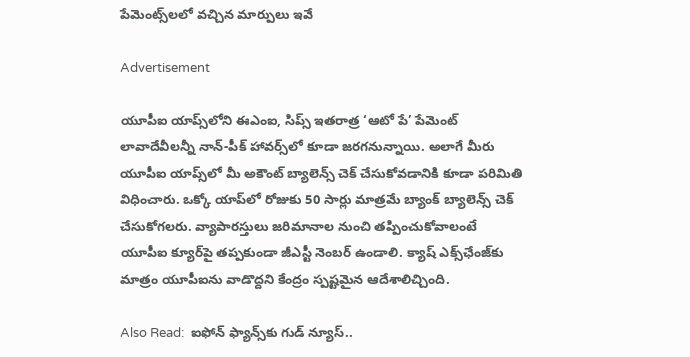పేమెంట్స్‌లలో వచ్చిన మార్పులు ఇవే

Advertisement

యూపీఐ యాప్స్‌లోని ఈఎంఐ, సిప్స్ ఇతరాత్ర ‘ఆటో పే’ పేమెంట్ లావాదేవీలన్నీ నాన్-పీక్ హావర్స్‌లో కూడా జరగనున్నాయి. అలాగే మీరు యూపీఐ యాప్స్‌లో మీ అకౌంట్ బ్యాలెన్స్ చెక్ చేసుకోవడానికి కూడా పరిమితి విధించారు. ఒక్కో యాప్‌లో రోజుకు 50 సార్లు మాత్రమే బ్యాంక్ బ్యాలెన్స్ చెక్ చేసుకోగలరు. వ్యాపారస్తులు జరిమానాల నుంచి తప్పించుకోవాలంటే యూపీఐ క్యూర్‌పై తప్పకుండా జీఎస్టీ నెంబర్ ఉండాలి. క్యాష్ ఎక్స్‌ఛేంజ్‌కు మాత్రం యూపీఐను వాడొద్దని కేంద్రం స్పష్టమైన ఆదేశాలిచ్చింది.

Also Read:  ఐఫోన్ ఫ్యాన్స్‌కు గుడ్ న్యూస్..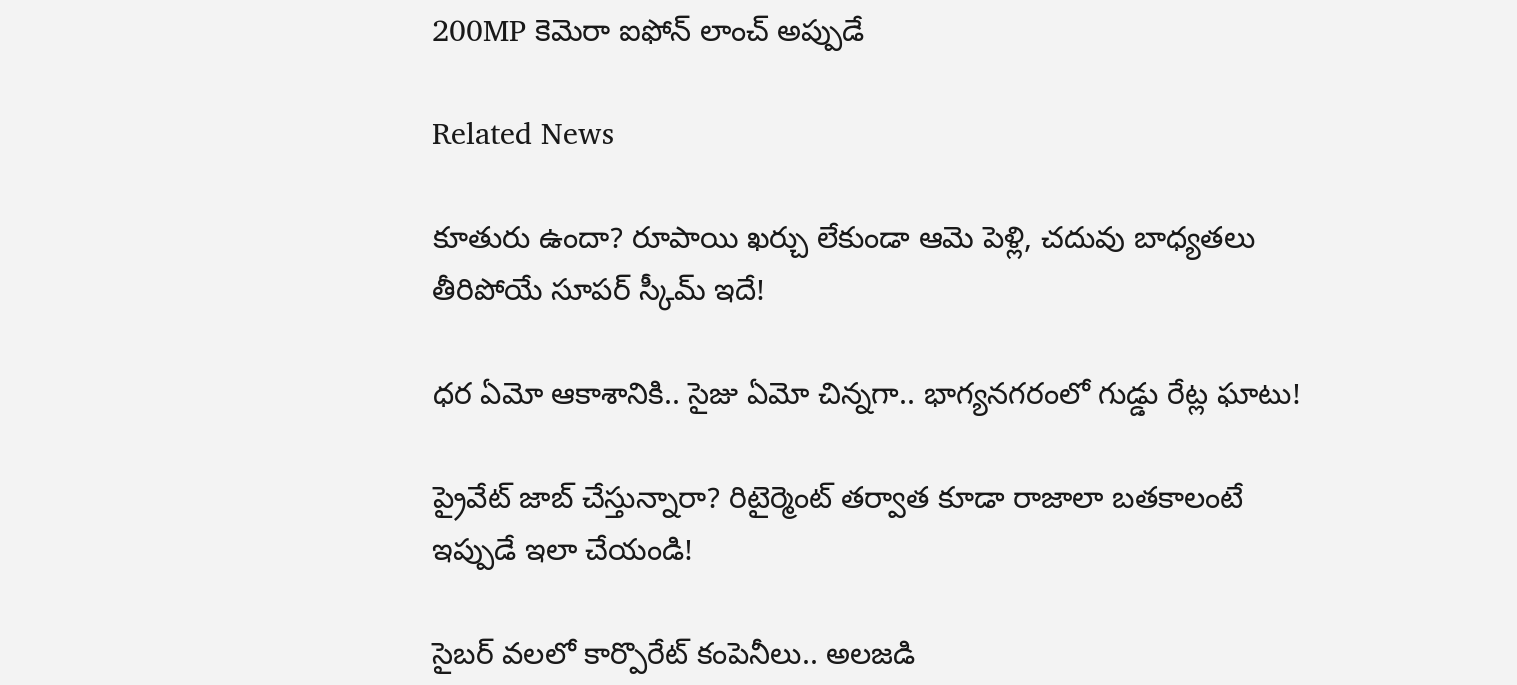200MP కెమెరా ఐఫోన్ లాంచ్ అప్పుడే

Related News

కూతురు ఉందా? రూపాయి ఖర్చు లేకుండా ఆమె పెళ్లి, చదువు బాధ్యతలు తీరిపోయే సూపర్ స్కీమ్ ఇదే!

ధర ఏమో ఆకాశానికి.. సైజు ఏమో చిన్నగా.. భాగ్యనగరంలో గుడ్డు రేట్ల ఘాటు!

ప్రైవేట్ జాబ్ చేస్తున్నారా? రిటైర్మెంట్ తర్వాత కూడా రాజాలా బతకాలంటే ఇప్పుడే ఇలా చేయండి!

సైబర్ వలలో కార్పొరేట్ కంపెనీలు.. అలజడి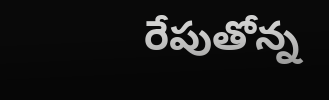రేపుతోన్న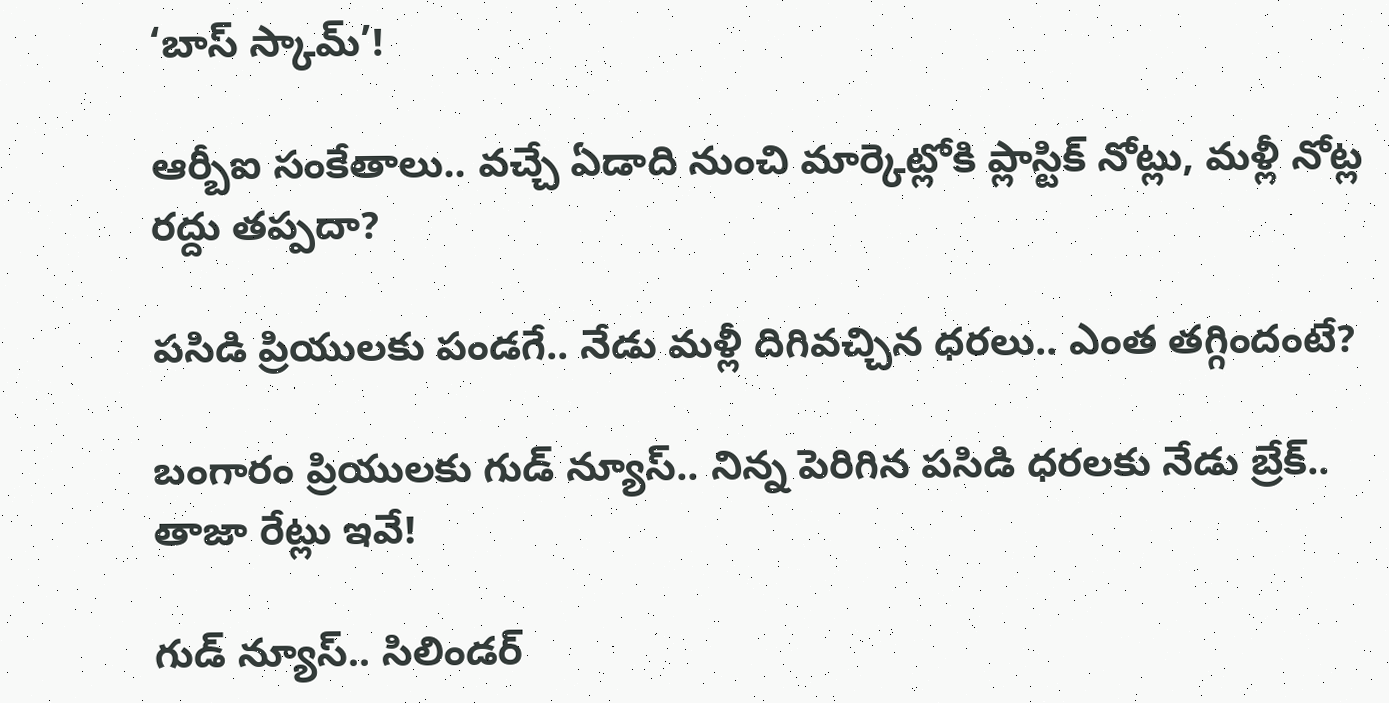‘బాస్ స్కామ్’!

ఆర్బీఐ సంకేతాలు.. వచ్చే ఏడాది నుంచి మార్కెట్లోకి ప్లాస్టిక్ నోట్లు, మళ్లీ నోట్ల రద్దు తప్పదా?

పసిడి ప్రియులకు పండగే.. నేడు మళ్లీ దిగివచ్చిన ధరలు.. ఎంత తగ్గిందంటే?

బంగారం ప్రియులకు గుడ్ న్యూస్.. నిన్న పెరిగిన పసిడి ధరలకు నేడు బ్రేక్.. తాజా రేట్లు ఇవే!

గుడ్ న్యూస్.. సిలిండర్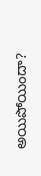అయిపోయిందా?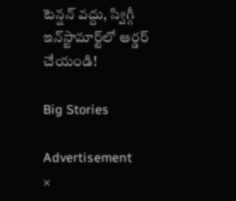టెన్షన్ వద్దు, స్విగ్గీ ఇన్‌స్టామార్ట్‌లో ఆర్డర్ చేయండి!

Big Stories

Advertisement
×